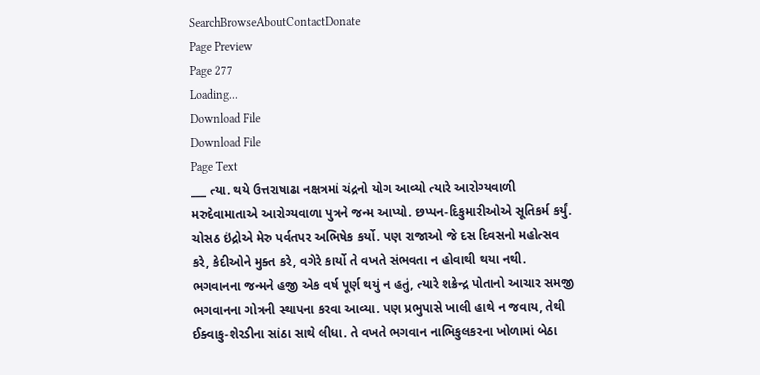SearchBrowseAboutContactDonate
Page Preview
Page 277
Loading...
Download File
Download File
Page Text
___ ત્યા. થયે ઉત્તરાષાઢા નક્ષત્રમાં ચંદ્રનો યોગ આવ્યો ત્યારે આરોગ્યવાળી મરુદેવામાતાએ આરોગ્યવાળા પુત્રને જન્મ આપ્યો. છપ્પન-દિકુમારીઓએ સૂતિકર્મ કર્યું. ચોસઠ ઇંદ્રોએ મેરુ પર્વતપર અભિષેક કર્યો. પણ રાજાઓ જે દસ દિવસનો મહોત્સવ કરે, કેદીઓને મુક્ત કરે, વગેરે કાર્યો તે વખતે સંભવતા ન હોવાથી થયા નથી. ભગવાનના જન્મને હજી એક વર્ષ પૂર્ણ થયું ન હતું, ત્યારે શક્રેન્દ્ર પોતાનો આચાર સમજી ભગવાનના ગોત્રની સ્થાપના કરવા આવ્યા. પણ પ્રભુપાસે ખાલી હાથે ન જવાય, તેથી ઈક્વાકુ-શેરડીના સાંઠા સાથે લીધા. તે વખતે ભગવાન નાભિકુલકરના ખોળામાં બેઠા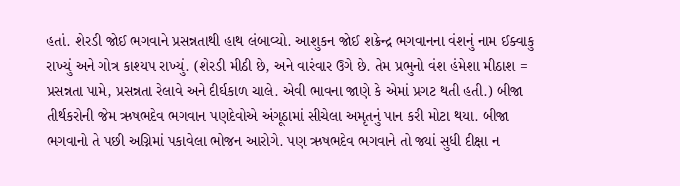હતાં. શેરડી જોઈ ભગવાને પ્રસન્નતાથી હાથ લંબાવ્યો. આશુકન જોઈ શક્રેન્દ્ર ભગવાનના વંશનું નામ ઈક્વાકુ રાખ્યું અને ગોત્ર કાશ્યપ રાખ્યું. (શેરડી મીઠી છે, અને વારંવાર ઉગે છે. તેમ પ્રભુનો વંશ હંમેશા મીઠાશ = પ્રસન્નતા પામે, પ્રસન્નતા રેલાવે અને દીર્ઘકાળ ચાલે. એવી ભાવના જાણે કે એમાં પ્રગટ થતી હતી.) બીજા તીર્થકરોની જેમ ઋષભદેવ ભગવાન પણદેવોએ અંગૂઠામાં સીચેલા અમૃતનું પાન કરી મોટા થયા. બીજા ભગવાનો તે પછી અગ્નિમાં પકાવેલા ભોજન આરોગે. પણ ઋષભદેવ ભગવાને તો જ્યાં સુધી દીક્ષા ન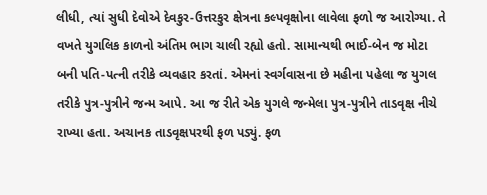લીધી, ત્યાં સુધી દેવોએ દેવકુર-ઉત્તરકુર ક્ષેત્રના કલ્પવૃક્ષોના લાવેલા ફળો જ આરોગ્યા. તે વખતે યુગલિક કાળનો અંતિમ ભાગ ચાલી રહ્યો હતો. સામાન્યથી ભાઈ-બેન જ મોટા બની પતિ-પત્ની તરીકે વ્યવહાર કરતાં. એમનાં સ્વર્ગવાસના છે મહીના પહેલા જ યુગલ તરીકે પુત્ર-પુત્રીને જન્મ આપે. આ જ રીતે એક યુગલે જન્મેલા પુત્ર-પુત્રીને તાડવૃક્ષ નીચે રાખ્યા હતા. અચાનક તાડવૃક્ષપરથી ફળ પડ્યું. ફળ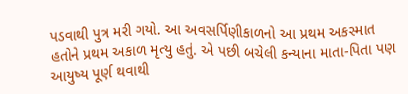પડવાથી પુત્ર મરી ગયો. આ અવસર્પિણીકાળનો આ પ્રથમ અકસ્માત હતોને પ્રથમ અકાળ મૃત્યુ હતું. એ પછી બચેલી કન્યાના માતા-પિતા પણ આયુષ્ય પૂર્ણ થવાથી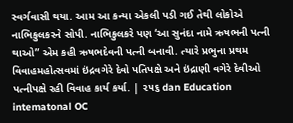સ્વર્ગવાસી થયા. આમ આ કન્યા એકલી પડી ગઈ તેથી લોકોએ નાભિકુલકરને સોપી. નાભિકુલકરે પણ ‘આ સુનંદા નામે ઋષભની પત્ની થાઓ” એમ કહી ઋષભદેવની પત્ની બનાવી. ત્યારે પ્રભુના પ્રથમ વિવાહમહોત્સવમાં ઇંદ્રવગેરે દેવો પતિપક્ષે અને ઇંદ્રાણી વગેરે દેવીઓ પત્નીપક્ષે રહી વિવાહ કાર્ય કર્યા. | ૨૫૬ dan Education intematonal OC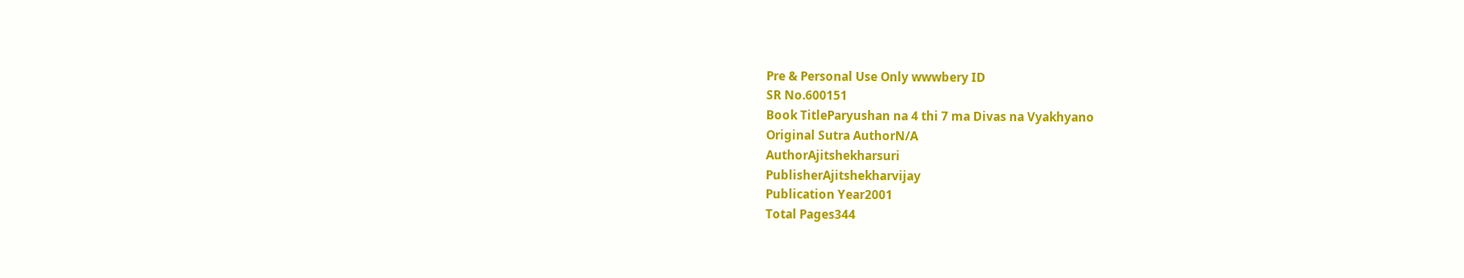Pre & Personal Use Only wwwbery ID
SR No.600151
Book TitleParyushan na 4 thi 7 ma Divas na Vyakhyano
Original Sutra AuthorN/A
AuthorAjitshekharsuri
PublisherAjitshekharvijay
Publication Year2001
Total Pages344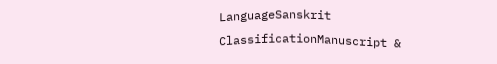LanguageSanskrit
ClassificationManuscript &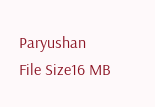Paryushan
File Size16 MB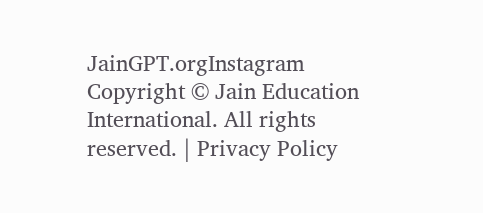JainGPT.orgInstagram
Copyright © Jain Education International. All rights reserved. | Privacy Policy